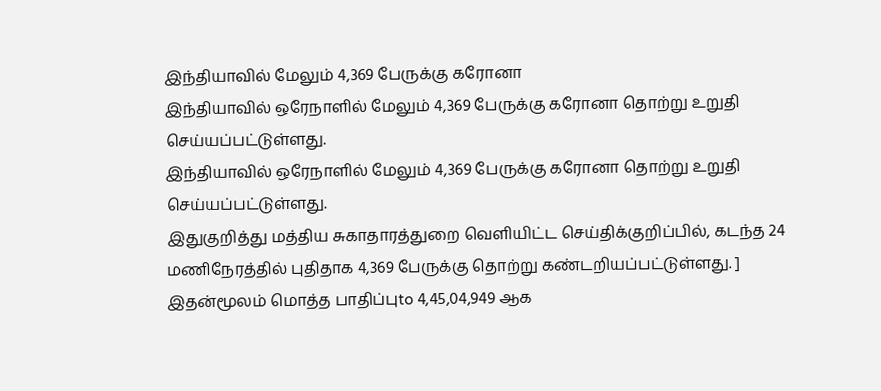இந்தியாவில் மேலும் 4,369 பேருக்கு கரோனா
இந்தியாவில் ஒரேநாளில் மேலும் 4,369 பேருக்கு கரோனா தொற்று உறுதி செய்யப்பட்டுள்ளது.
இந்தியாவில் ஒரேநாளில் மேலும் 4,369 பேருக்கு கரோனா தொற்று உறுதி செய்யப்பட்டுள்ளது.
இதுகுறித்து மத்திய சுகாதாரத்துறை வெளியிட்ட செய்திக்குறிப்பில், கடந்த 24 மணிநேரத்தில் புதிதாக 4,369 பேருக்கு தொற்று கண்டறியப்பட்டுள்ளது. ]
இதன்மூலம் மொத்த பாதிப்புto 4,45,04,949 ஆக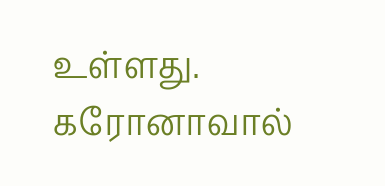உள்ளது. கரோனாவால்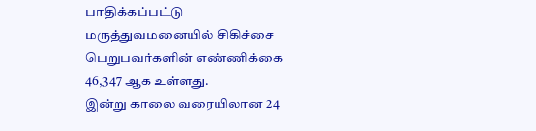பாதிக்கப்பட்டு மருத்துவமனையில் சிகிச்சை பெறுபவர்களின் எண்ணிக்கை 46,347 ஆக உள்ளது.
இன்று காலை வரையிலான 24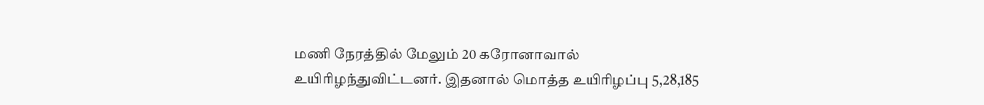மணி நேரத்தில் மேலும் 20 கரோனாவால் உயிரிழந்துவிட்டனர். இதனால் மொத்த உயிரிழப்பு 5,28,185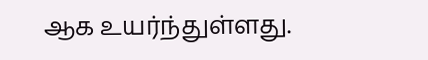ஆக உயர்ந்துள்ளது.